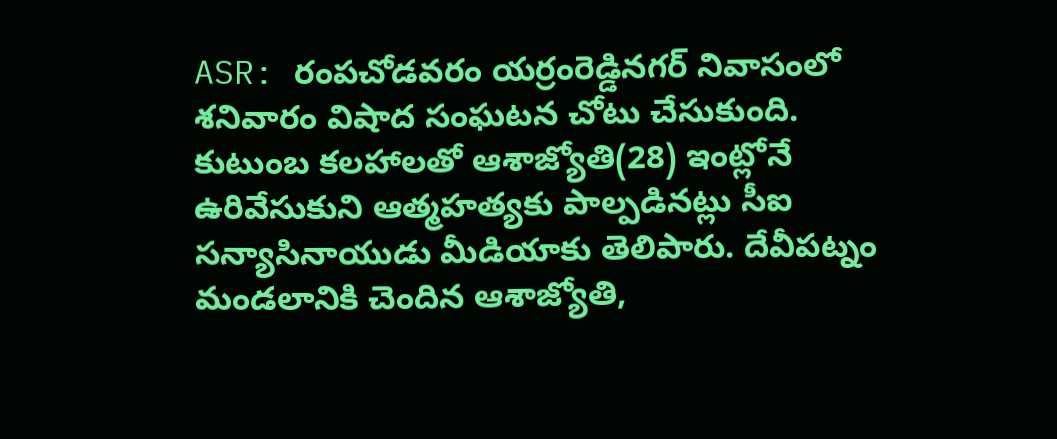ASR: రంపచోడవరం యర్రంరెడ్డినగర్ నివాసంలో శనివారం విషాద సంఘటన చోటు చేసుకుంది. కుటుంబ కలహాలతో ఆశాజ్యోతి(28) ఇంట్లోనే ఉరివేసుకుని ఆత్మహత్యకు పాల్పడినట్లు సీఐ సన్యాసినాయుడు మీడియాకు తెలిపారు. దేవీపట్నం మండలానికి చెందిన ఆశాజ్యోతి,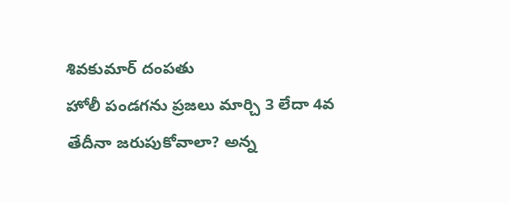శివకుమార్ దంపతు
హోలీ పండగను ప్రజలు మార్చి 3 లేదా 4వ తేదీనా జరుపుకోవాలా? అన్న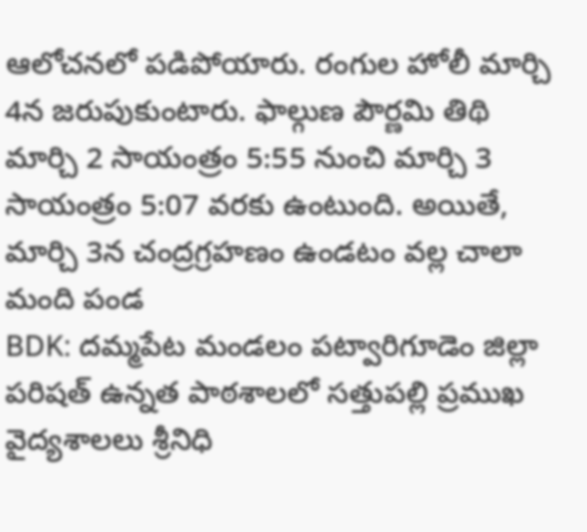ఆలోచనలో పడిపోయారు. రంగుల హోలీ మార్చి 4న జరుపుకుంటారు. ఫాల్గుణ పౌర్ణమి తిథి మార్చి 2 సాయంత్రం 5:55 నుంచి మార్చి 3 సాయంత్రం 5:07 వరకు ఉంటుంది. అయితే, మార్చి 3న చంద్రగ్రహణం ఉండటం వల్ల చాలా మంది పండ
BDK: దమ్మపేట మండలం పట్వారిగూడెం జిల్లా పరిషత్ ఉన్నత పాఠశాలలో సత్తుపల్లి ప్రముఖ వైద్యశాలలు శ్రీనిధి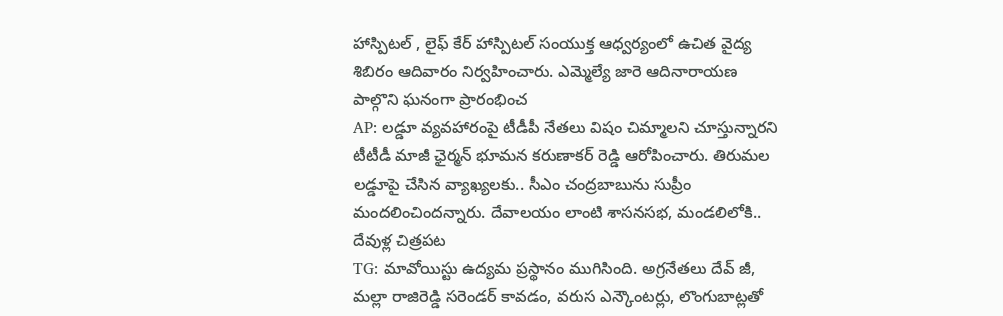హాస్పిటల్ , లైఫ్ కేర్ హాస్పిటల్ సంయుక్త ఆధ్వర్యంలో ఉచిత వైద్య శిబిరం ఆదివారం నిర్వహించారు. ఎమ్మెల్యే జారె ఆదినారాయణ పాల్గొని ఘనంగా ప్రారంభించ
AP: లడ్డూ వ్యవహారంపై టీడీపీ నేతలు విషం చిమ్మాలని చూస్తున్నారని టీటీడీ మాజీ ఛైర్మన్ భూమన కరుణాకర్ రెడ్డి ఆరోపించారు. తిరుమల లడ్డూపై చేసిన వ్యాఖ్యలకు.. సీఎం చంద్రబాబును సుప్రీం మందలించిందన్నారు. దేవాలయం లాంటి శాసనసభ, మండలిలోకి.. దేవుళ్ల చిత్రపట
TG: మావోయిస్టు ఉద్యమ ప్రస్థానం ముగిసింది. అగ్రనేతలు దేవ్ జీ, మల్లా రాజిరెడ్డి సరెండర్ కావడం, వరుస ఎన్కౌంటర్లు, లొంగుబాట్లతో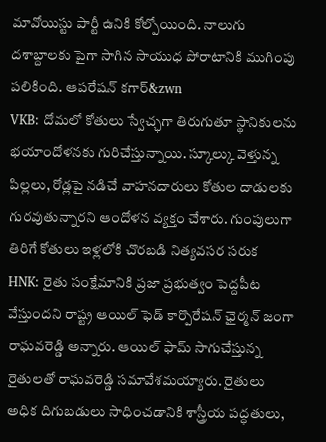మావోయిస్టు పార్టీ ఉనికి కోల్పోయింది. నాలుగు దశాబ్దాలకు పైగా సాగిన సాయుధ పోరాటానికి ముగింపు పలికింది. ఆపరేషన్ కగార్&zwn
VKB: దోమలో కోతులు స్వేచ్ఛగా తిరుగుతూ స్థానికులను భయాందోళనకు గురిచేస్తున్నాయి. స్కూల్కు వెళ్తున్న పిల్లలు, రోడ్లపై నడిచే వాహనదారులు కోతుల దాడులకు గురవుతున్నారని ఆందోళన వ్యక్తం చేశారు. గుంపులుగా తిరిగే కోతులు ఇళ్లలోకి చొరబడి నిత్యవసర సరుక
HNK: రైతు సంక్షేమానికి ప్రజా ప్రభుత్వం పెద్దపీట వేస్తుందని రాష్ట్ర ఆయిల్ ఫెడ్ కార్పొరేషన్ ఛైర్మన్ జంగా రాఘవరెడ్డి అన్నారు. ఆయిల్ ఫామ్ సాగుచేస్తున్న రైతులతో రాఘవరెడ్డి సమావేశమయ్యారు. రైతులు అధిక దిగుబడులు సాధించడానికి శాస్త్రీయ పద్ధతులు,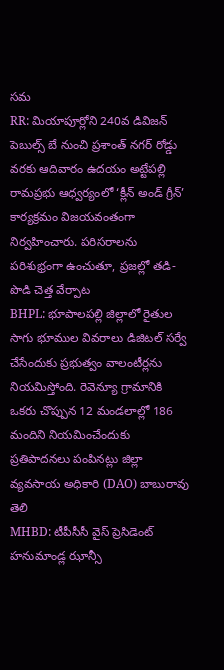సమ
RR: మియాపూర్లోని 240వ డివిజన్ పెబుల్స్ బే నుంచి ప్రశాంత్ నగర్ రోడ్డు వరకు ఆదివారం ఉదయం అట్టేపల్లి రామప్రభు ఆధ్వర్యంలో ‘క్లీన్ అండ్ గ్రీన్’ కార్యక్రమం విజయవంతంగా నిర్వహించారు. పరిసరాలను పరిశుభ్రంగా ఉంచుతూ, ప్రజల్లో తడి-పొడి చెత్త వేర్పాట
BHPL: భూపాలపల్లి జిల్లాలో రైతుల సాగు భూముల వివరాలు డిజిటల్ సర్వే చేసేందుకు ప్రభుత్వం వాలంటీర్లను నియమిస్తోంది. రెవెన్యూ గ్రామానికి ఒకరు చొప్పున 12 మండలాల్లో 186 మందిని నియమించేందుకు ప్రతిపాదనలు పంపినట్లు జిల్లా వ్యవసాయ అధికారి (DAO) బాబురావు తెలి
MHBD: టీపీసీసీ వైస్ ప్రెసిడెంట్ హనుమాండ్ల ఝాన్సీ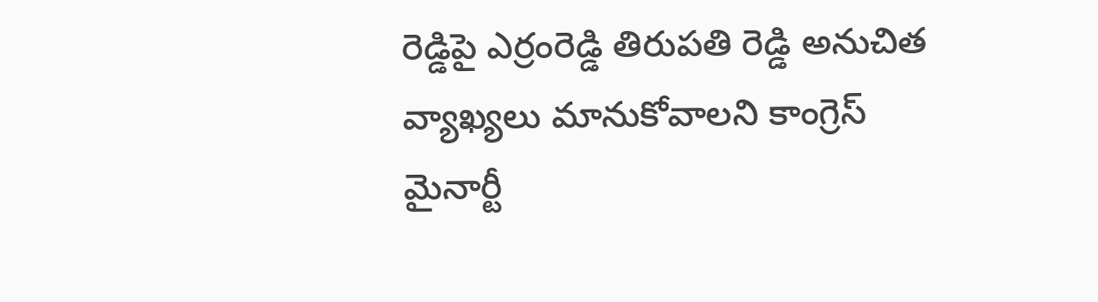రెడ్డిపై ఎర్రంరెడ్డి తిరుపతి రెడ్డి అనుచిత వ్యాఖ్యలు మానుకోవాలని కాంగ్రెస్ మైనార్టీ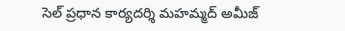సెల్ ప్రధాన కార్యదర్శి మహమ్మద్ అమీజ్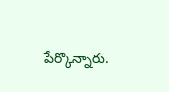పేర్కొన్నారు.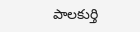పాలకుర్తి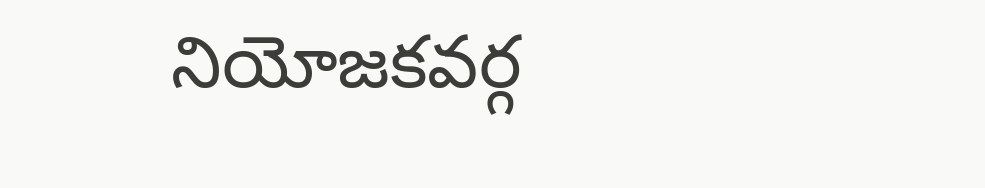నియోజకవర్గ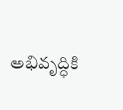అభివృద్ధికి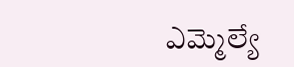ఎమ్మెల్యే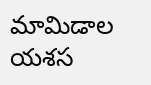మామిడాల యశస